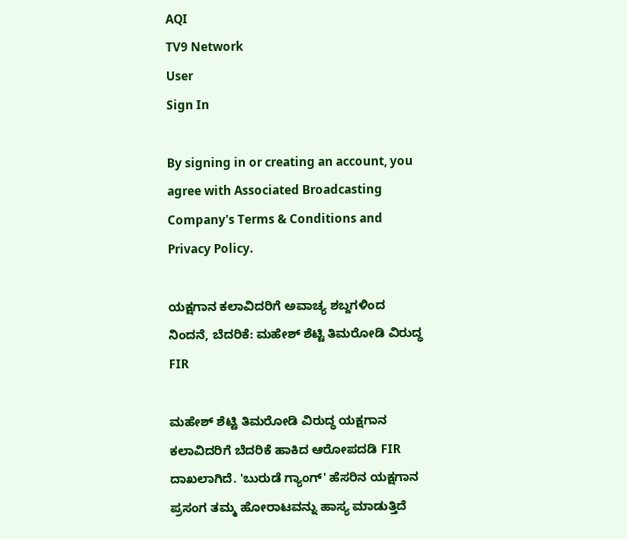AQI
TV9 Network
User
Sign In

By signing in or creating an account, you agree with Associated Broadcasting Company's Terms & Conditions and Privacy Policy.

ಯಕ್ಷಗಾನ ಕಲಾವಿದರಿಗೆ ಅವಾಚ್ಯ ಶಬ್ದಗಳಿಂದ ನಿಂದನೆ, ಬೆದರಿಕೆ: ಮಹೇಶ್ ಶೆಟ್ಟಿ ತಿಮರೋಡಿ ವಿರುದ್ಧ FIR

ಮಹೇಶ್ ಶೆಟ್ಟಿ ತಿಮರೋಡಿ ವಿರುದ್ಧ ಯಕ್ಷಗಾನ ಕಲಾವಿದರಿಗೆ ಬೆದರಿಕೆ ಹಾಕಿದ ಆರೋಪದಡಿ FIR ದಾಖಲಾಗಿದೆ. 'ಬುರುಡೆ ಗ್ಯಾಂಗ್' ಹೆಸರಿನ ಯಕ್ಷಗಾನ ಪ್ರಸಂಗ ತಮ್ಮ ಹೋರಾಟವನ್ನು ಹಾಸ್ಯ ಮಾಡುತ್ತಿದೆ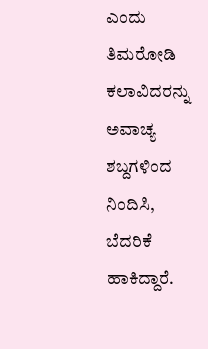ಎಂದು ತಿಮರೋಡಿ ಕಲಾವಿದರನ್ನು ಅವಾಚ್ಯ ಶಬ್ದಗಳಿಂದ ನಿಂದಿಸಿ, ಬೆದರಿಕೆ ಹಾಕಿದ್ದಾರೆ.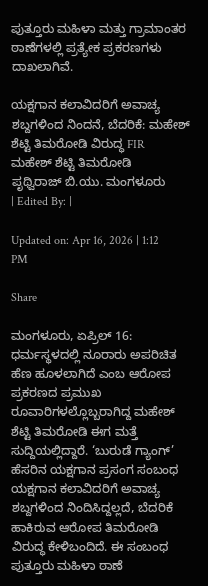ಪುತ್ತೂರು ಮಹಿಳಾ ಮತ್ತು ಗ್ರಾಮಾಂತರ ಠಾಣೆಗಳಲ್ಲಿ ಪ್ರತ್ಯೇಕ ಪ್ರಕರಣಗಳು ದಾಖಲಾಗಿವೆ.

ಯಕ್ಷಗಾನ ಕಲಾವಿದರಿಗೆ ಅವಾಚ್ಯ ಶಬ್ದಗಳಿಂದ ನಿಂದನೆ, ಬೆದರಿಕೆ: ಮಹೇಶ್ ಶೆಟ್ಟಿ ತಿಮರೋಡಿ ವಿರುದ್ಧ FIR
ಮಹೇಶ್ ಶೆಟ್ಟಿ ತಿಮರೋಡಿ
ಪೃಥ್ವಿರಾಜ್ ಬಿ.ಯು. ಮಂಗಳೂರು
| Edited By: |

Updated on: Apr 16, 2026 | 1:12 PM

Share

ಮಂಗಳೂರು, ಏಪ್ರಿಲ್ 16: ಧರ್ಮಸ್ಥಳದಲ್ಲಿ ನೂರಾರು ಅಪರಿಚಿತ ಹೆಣ ಹೂಳಲಾಗಿದೆ ಎಂಬ ಆರೋಪ ಪ್ರಕರಣದ ಪ್ರಮುಖ ರೂವಾರಿಗಳಲ್ಲೊಬ್ಬರಾಗಿದ್ದ ಮಹೇಶ್ ಶೆಟ್ಟಿ ತಿಮರೋಡಿ ಈಗ ಮತ್ತೆ ಸುದ್ದಿಯಲ್ಲಿದ್ದಾರೆ. ‘ಬುರುಡೆ ಗ್ಯಾಂಗ್’ ಹೆಸರಿನ ಯಕ್ಷಗಾನ ಪ್ರಸಂಗ ಸಂಬಂಧ ಯಕ್ಷಗಾನ ಕಲಾವಿದರಿಗೆ ಅವಾಚ್ಯ ಶಬ್ದಗಳಿಂದ ನಿಂದಿಸಿದ್ದಲ್ಲದೆ, ಬೆದರಿಕೆ ಹಾಕಿರುವ ಆರೋಪ ತಿಮರೋಡಿ ವಿರುದ್ಧ ಕೇಳಿಬಂದಿದೆ. ಈ ಸಂಬಂಧ ಪುತ್ತೂರು ಮಹಿಳಾ ಠಾಣೆ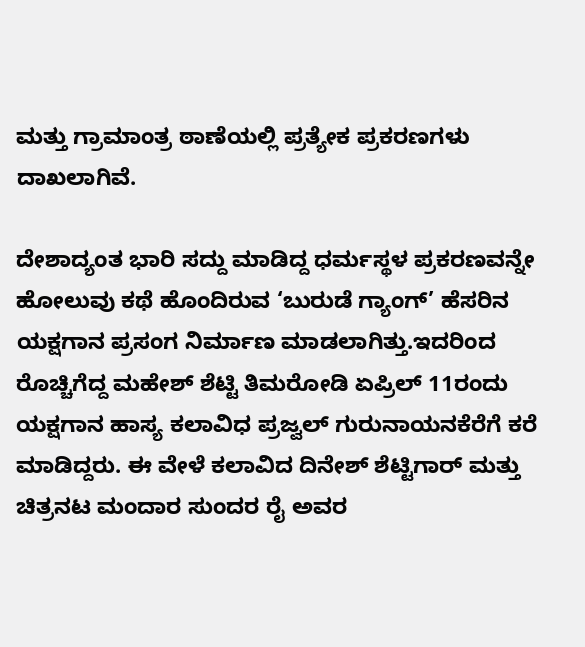ಮತ್ತು ಗ್ರಾಮಾಂತ್ರ ಠಾಣೆಯಲ್ಲಿ ಪ್ರತ್ಯೇಕ ಪ್ರಕರಣಗಳು ದಾಖಲಾಗಿವೆ.

ದೇಶಾದ್ಯಂತ ಭಾರಿ ಸದ್ದು ಮಾಡಿದ್ದ ಧರ್ಮಸ್ಥಳ ಪ್ರಕರಣವನ್ನೇ ಹೋಲುವು ಕಥೆ ಹೊಂದಿರುವ ‘ಬುರುಡೆ ಗ್ಯಾಂಗ್’ ಹೆಸರಿನ ಯಕ್ಷಗಾನ ಪ್ರಸಂಗ ನಿರ್ಮಾಣ ಮಾಡಲಾಗಿತ್ತು.ಇದರಿಂದ ರೊಚ್ಚಿಗೆದ್ದ ಮಹೇಶ್ ಶೆಟ್ಟಿ ತಿಮರೋಡಿ ಏಪ್ರಿಲ್ 11ರಂದು ಯಕ್ಷಗಾನ ಹಾಸ್ಯ ಕಲಾವಿಧ ಪ್ರಜ್ವಲ್ ಗುರುನಾಯನಕೆರೆಗೆ ಕರೆ ಮಾಡಿದ್ದರು. ಈ ವೇಳೆ ಕಲಾವಿದ ದಿನೇಶ್ ಶೆಟ್ಟಿಗಾರ್ ಮತ್ತು ಚಿತ್ರನಟ ಮಂದಾರ ಸುಂದರ ರೈ ಅವರ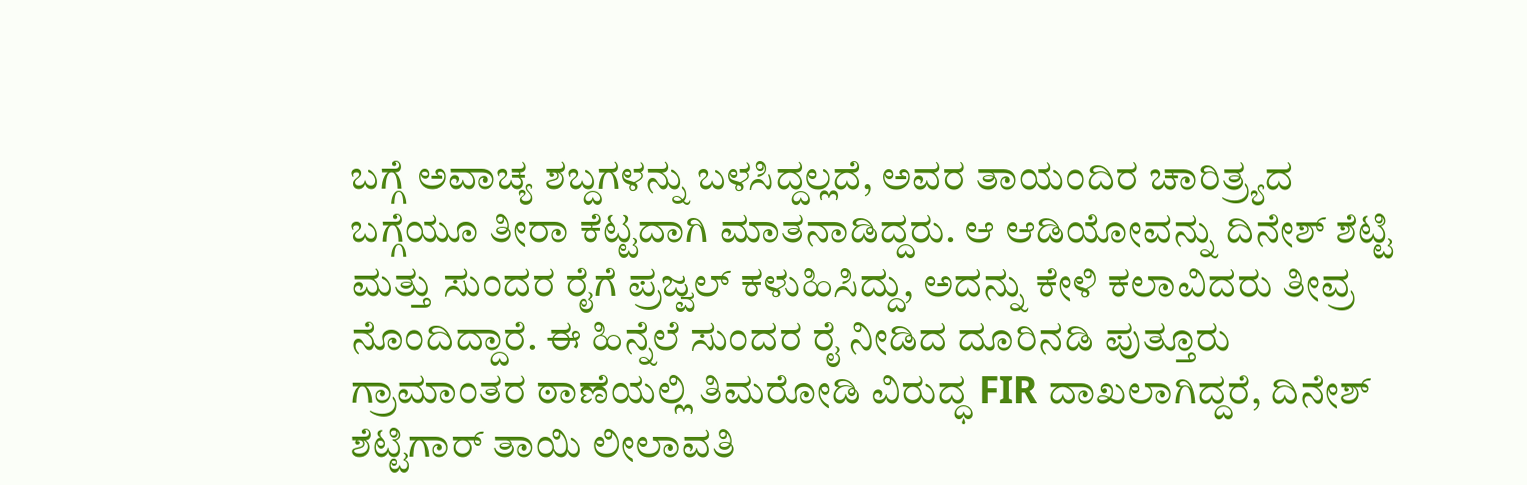ಬಗ್ಗೆ ಅವಾಚ್ಯ ಶಬ್ದಗಳನ್ನು ಬಳಸಿದ್ದಲ್ಲದೆ, ಅವರ ತಾಯಂದಿರ ಚಾರಿತ್ರ್ಯದ ಬಗ್ಗೆಯೂ ತೀರಾ ಕೆಟ್ಟದಾಗಿ ಮಾತನಾಡಿದ್ದರು. ಆ ಆಡಿಯೋವನ್ನು ದಿನೇಶ್ ಶೆಟ್ಟಿ ಮತ್ತು ಸುಂದರ ರೈಗೆ ಪ್ರಜ್ವಲ್ ಕಳುಹಿಸಿದ್ದು, ಅದನ್ನು ಕೇಳಿ ಕಲಾವಿದರು ತೀವ್ರ ನೊಂದಿದ್ದಾರೆ. ಈ ಹಿನ್ನೆಲೆ ಸುಂದರ ರೈ ನೀಡಿದ ದೂರಿನಡಿ ಪುತ್ತೂರು ಗ್ರಾಮಾಂತರ ಠಾಣೆಯಲ್ಲಿ ತಿಮರೋಡಿ ವಿರುದ್ಧ FIR ದಾಖಲಾಗಿದ್ದರೆ, ದಿನೇಶ್ ಶೆಟ್ಟಿಗಾರ್ ತಾಯಿ ಲೀಲಾವತಿ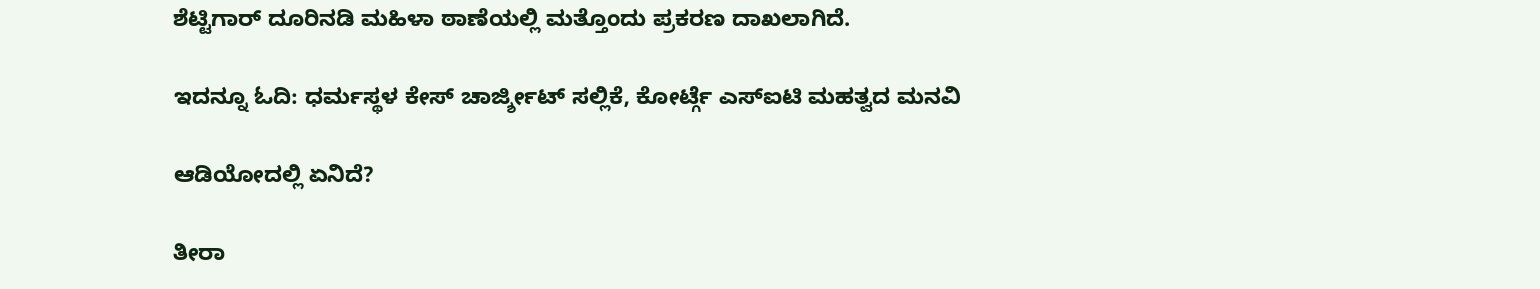ಶೆಟ್ಟಿಗಾರ್ ದೂರಿನಡಿ ಮಹಿಳಾ ಠಾಣೆಯಲ್ಲಿ ಮತ್ತೊಂದು ಪ್ರಕರಣ ದಾಖಲಾಗಿದೆ.

ಇದನ್ನೂ ಓದಿ: ಧರ್ಮಸ್ಥಳ ಕೇಸ್ ಚಾರ್ಜ್ಶೀಟ್ ಸಲ್ಲಿಕೆ, ಕೋರ್ಟ್ಗೆ ಎಸ್ಐಟಿ ಮಹತ್ವದ ಮನವಿ

ಆಡಿಯೋದಲ್ಲಿ ಏನಿದೆ?

ತೀರಾ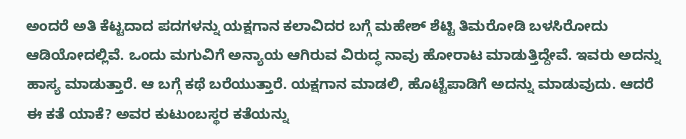ಅಂದರೆ ಅತಿ ಕೆಟ್ಟದಾದ ಪದಗಳನ್ನು ಯಕ್ಷಗಾನ ಕಲಾವಿದರ ಬಗ್ಗೆ ಮಹೇಶ್ ಶೆಟ್ಟಿ ತಿಮರೋಡಿ ಬಳಸಿರೋದು ಆಡಿಯೋದಲ್ಲಿವೆ. ಒಂದು ಮಗುವಿಗೆ ಅನ್ಯಾಯ ಆಗಿರುವ ವಿರುದ್ಧ ನಾವು ಹೋರಾಟ ಮಾಡುತ್ತಿದ್ದೇವೆ. ಇವರು ಅದನ್ನು ಹಾಸ್ಯ ಮಾಡುತ್ತಾರೆ. ಆ ಬಗ್ಗೆ ಕಥೆ ಬರೆಯುತ್ತಾರೆ. ಯಕ್ಷಗಾನ ಮಾಡಲಿ, ಹೊಟ್ಟೆಪಾಡಿಗೆ ಅದನ್ನು ಮಾಡುವುದು. ಆದರೆ ಈ ಕತೆ ಯಾಕೆ? ಅವರ ಕುಟುಂಬಸ್ಥರ ಕತೆಯನ್ನು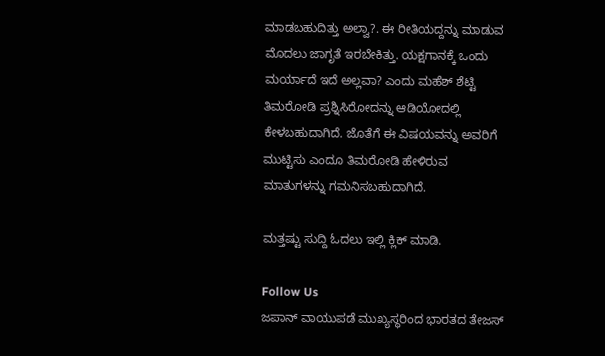ಮಾಡಬಹುದಿತ್ತು ಅಲ್ವಾ?. ಈ ರೀತಿಯದ್ದನ್ನು ಮಾಡುವ ಮೊದಲು ಜಾಗೃತೆ ಇರಬೇಕಿತ್ತು. ಯಕ್ಷಗಾನಕ್ಕೆ ಒಂದು ಮರ್ಯಾದೆ ಇದೆ ಅಲ್ಲವಾ? ಎಂದು ಮಹೆಶ್ ಶೆಟ್ಟಿ ತಿಮರೋಡಿ ಪ್ರಶ್ನಿಸಿರೋದನ್ನು ಆಡಿಯೋದಲ್ಲಿ ಕೇಳಬಹುದಾಗಿದೆ. ಜೊತೆಗೆ ಈ ವಿಷಯವನ್ನು ಅವರಿಗೆ ಮುಟ್ಟಿಸು ಎಂದೂ ತಿಮರೋಡಿ ಹೇಳಿರುವ ಮಾತುಗಳನ್ನು ಗಮನಿಸಬಹುದಾಗಿದೆ.

ಮತ್ತಷ್ಟು ಸುದ್ದಿ ಓದಲು ಇಲ್ಲಿ ಕ್ಲಿಕ್ ಮಾಡಿ.

Follow Us
ಜಪಾನ್ ವಾಯುಪಡೆ ಮುಖ್ಯಸ್ಥರಿಂದ ಭಾರತದ ತೇಜಸ್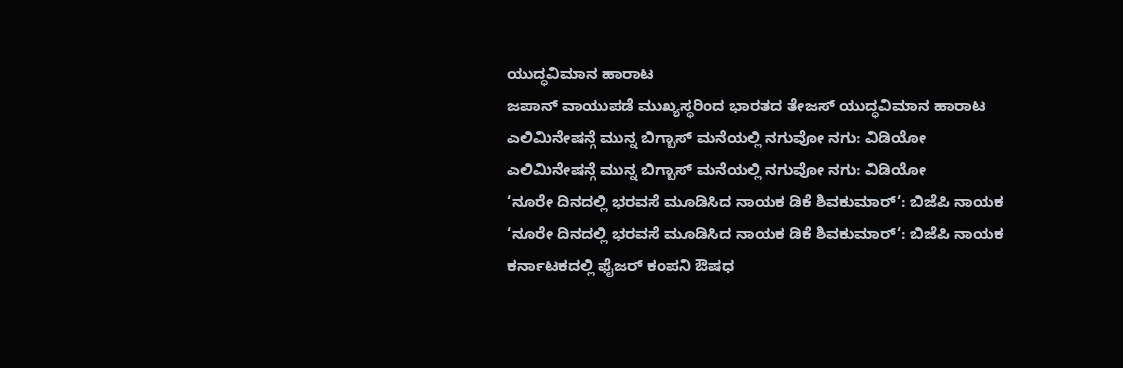ಯುದ್ಧವಿಮಾನ ಹಾರಾಟ
ಜಪಾನ್ ವಾಯುಪಡೆ ಮುಖ್ಯಸ್ಥರಿಂದ ಭಾರತದ ತೇಜಸ್ ಯುದ್ಧವಿಮಾನ ಹಾರಾಟ
ಎಲಿಮಿನೇಷನ್ಗೆ ಮುನ್ನ ಬಿಗ್ಬಾಸ್ ಮನೆಯಲ್ಲಿ ನಗುವೋ ನಗು: ವಿಡಿಯೋ
ಎಲಿಮಿನೇಷನ್ಗೆ ಮುನ್ನ ಬಿಗ್ಬಾಸ್ ಮನೆಯಲ್ಲಿ ನಗುವೋ ನಗು: ವಿಡಿಯೋ
‘ನೂರೇ ದಿನದಲ್ಲಿ ಭರವಸೆ ಮೂಡಿಸಿದ ನಾಯಕ ಡಿಕೆ ಶಿವಕುಮಾರ್‘: ಬಿಜೆಪಿ ನಾಯಕ
‘ನೂರೇ ದಿನದಲ್ಲಿ ಭರವಸೆ ಮೂಡಿಸಿದ ನಾಯಕ ಡಿಕೆ ಶಿವಕುಮಾರ್‘: ಬಿಜೆಪಿ ನಾಯಕ
ಕರ್ನಾಟಕದಲ್ಲಿ ಫೈಜರ್ ಕಂಪನಿ ಔಷಧ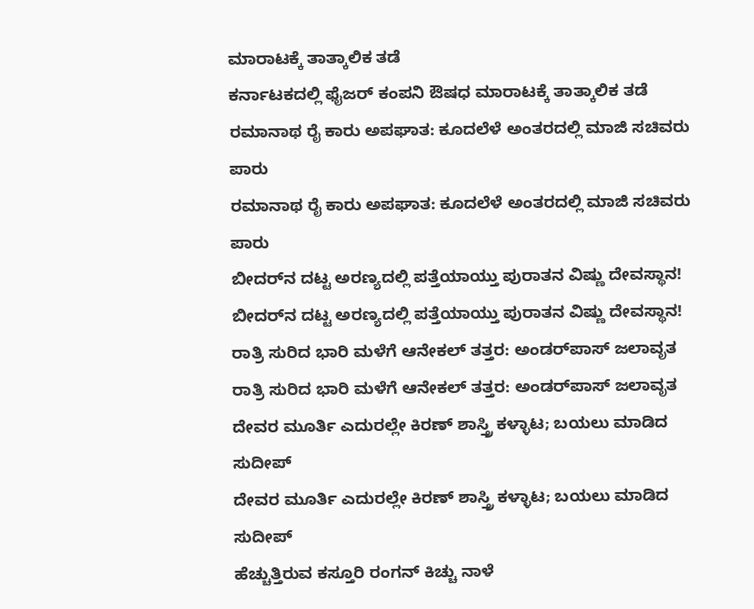ಮಾರಾಟಕ್ಕೆ ತಾತ್ಕಾಲಿಕ ತಡೆ
ಕರ್ನಾಟಕದಲ್ಲಿ ಫೈಜರ್ ಕಂಪನಿ ಔಷಧ ಮಾರಾಟಕ್ಕೆ ತಾತ್ಕಾಲಿಕ ತಡೆ
ರಮಾನಾಥ ರೈ ಕಾರು ಅಪಘಾತ: ಕೂದಲೆಳೆ ಅಂತರದಲ್ಲಿ ಮಾಜಿ ಸಚಿವರು ಪಾರು
ರಮಾನಾಥ ರೈ ಕಾರು ಅಪಘಾತ: ಕೂದಲೆಳೆ ಅಂತರದಲ್ಲಿ ಮಾಜಿ ಸಚಿವರು ಪಾರು
ಬೀದರ್‌ನ ದಟ್ಟ ಅರಣ್ಯದಲ್ಲಿ ಪತ್ತೆಯಾಯ್ತು ಪುರಾತನ ವಿಷ್ಣು ದೇವಸ್ಥಾನ!
ಬೀದರ್‌ನ ದಟ್ಟ ಅರಣ್ಯದಲ್ಲಿ ಪತ್ತೆಯಾಯ್ತು ಪುರಾತನ ವಿಷ್ಣು ದೇವಸ್ಥಾನ!
ರಾತ್ರಿ ಸುರಿದ ಭಾರಿ ಮಳೆಗೆ ಆನೇಕಲ್ ತತ್ತರ: ಅಂಡರ್‌ಪಾಸ್ ಜಲಾವೃತ
ರಾತ್ರಿ ಸುರಿದ ಭಾರಿ ಮಳೆಗೆ ಆನೇಕಲ್ ತತ್ತರ: ಅಂಡರ್‌ಪಾಸ್ ಜಲಾವೃತ
ದೇವರ ಮೂರ್ತಿ ಎದುರಲ್ಲೇ ಕಿರಣ್ ಶಾಸ್ತ್ರಿ ಕಳ್ಳಾಟ; ಬಯಲು ಮಾಡಿದ ಸುದೀಪ್
ದೇವರ ಮೂರ್ತಿ ಎದುರಲ್ಲೇ ಕಿರಣ್ ಶಾಸ್ತ್ರಿ ಕಳ್ಳಾಟ; ಬಯಲು ಮಾಡಿದ ಸುದೀಪ್
ಹೆಚ್ಚುತ್ತಿರುವ ಕಸ್ತೂರಿ ರಂಗನ್ ಕಿಚ್ಚು ನಾಳೆ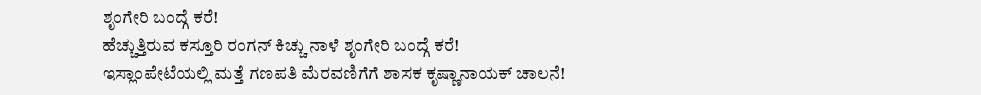ಶೃಂಗೇರಿ ಬಂದ್ಗೆ ಕರೆ!
ಹೆಚ್ಚುತ್ತಿರುವ ಕಸ್ತೂರಿ ರಂಗನ್ ಕಿಚ್ಚು ನಾಳೆ ಶೃಂಗೇರಿ ಬಂದ್ಗೆ ಕರೆ!
ಇಸ್ಲಾಂಪೇಟೆಯಲ್ಲಿ ಮತ್ತೆ ಗಣಪತಿ ಮೆರವಣಿಗೆಗೆ ಶಾಸಕ ಕೃಷ್ಣಾನಾಯಕ್ ಚಾಲನೆ!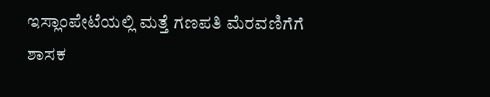ಇಸ್ಲಾಂಪೇಟೆಯಲ್ಲಿ ಮತ್ತೆ ಗಣಪತಿ ಮೆರವಣಿಗೆಗೆ ಶಾಸಕ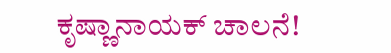ಕೃಷ್ಣಾನಾಯಕ್ ಚಾಲನೆ!